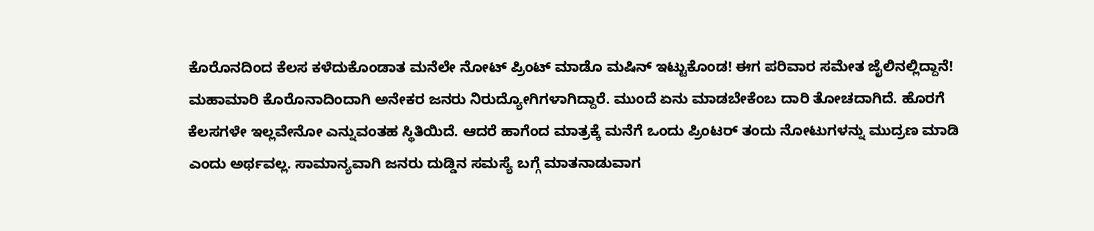ಕೊರೊನದಿಂದ ಕೆಲಸ ಕಳೆದುಕೊಂಡಾತ ಮನೆಲೇ ನೋಟ್ ಪ್ರಿಂಟ್ ಮಾಡೊ ಮಷಿನ್ ಇಟ್ಟುಕೊಂಡ! ಈಗ ಪರಿವಾರ ಸಮೇತ ಜೈಲಿನಲ್ಲಿದ್ದಾನೆ!
ಮಹಾಮಾರಿ ಕೊರೊನಾದಿಂದಾಗಿ ಅನೇಕರ ಜನರು ನಿರುದ್ಯೋಗಿಗಳಾಗಿದ್ದಾರೆ. ಮುಂದೆ ಏನು ಮಾಡಬೇಕೆಂಬ ದಾರಿ ತೋಚದಾಗಿದೆ. ಹೊರಗೆ ಕೆಲಸಗಳೇ ಇಲ್ಲವೇನೋ ಎನ್ನುವಂತಹ ಸ್ಥಿತಿಯಿದೆ. ಆದರೆ ಹಾಗೆಂದ ಮಾತ್ರಕ್ಕೆ ಮನೆಗೆ ಒಂದು ಪ್ರಿಂಟರ್ ತಂದು ನೋಟುಗಳನ್ನು ಮುದ್ರಣ ಮಾಡಿ ಎಂದು ಅರ್ಥವಲ್ಲ. ಸಾಮಾನ್ಯವಾಗಿ ಜನರು ದುಡ್ಡಿನ ಸಮಸ್ಯೆ ಬಗ್ಗೆ ಮಾತನಾಡುವಾಗ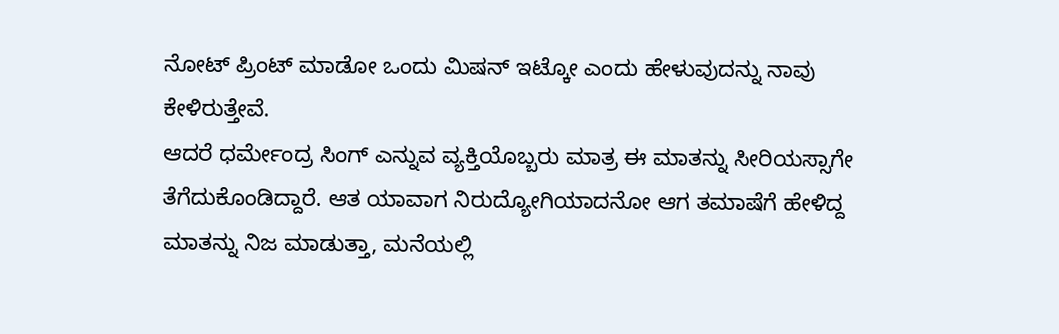ನೋಟ್ ಪ್ರಿಂಟ್ ಮಾಡೋ ಒಂದು ಮಿಷನ್ ಇಟ್ಕೋ ಎಂದು ಹೇಳುವುದನ್ನು ನಾವು ಕೇಳಿರುತ್ತೇವೆ.
ಆದರೆ ಧರ್ಮೇಂದ್ರ ಸಿಂಗ್ ಎನ್ನುವ ವ್ಯಕ್ತಿಯೊಬ್ಬರು ಮಾತ್ರ ಈ ಮಾತನ್ನು ಸೀರಿಯಸ್ಸಾಗೇ ತೆಗೆದುಕೊಂಡಿದ್ದಾರೆ. ಆತ ಯಾವಾಗ ನಿರುದ್ಯೋಗಿಯಾದನೋ ಆಗ ತಮಾಷೆಗೆ ಹೇಳಿದ್ದ ಮಾತನ್ನು ನಿಜ ಮಾಡುತ್ತಾ, ಮನೆಯಲ್ಲಿ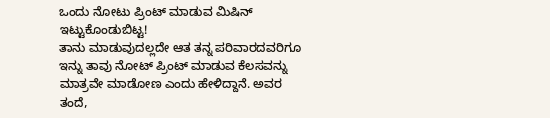ಒಂದು ನೋಟು ಪ್ರಿಂಟ್ ಮಾಡುವ ಮಿಷಿನ್ ಇಟ್ಟುಕೊಂಡುಬಿಟ್ಟ!
ತಾನು ಮಾಡುವುದಲ್ಲದೇ ಆತ ತನ್ನ ಪರಿವಾರದವರಿಗೂ ಇನ್ನು ತಾವು ನೋಟ್ ಪ್ರಿಂಟ್ ಮಾಡುವ ಕೆಲಸವನ್ನು ಮಾತ್ರವೇ ಮಾಡೋಣ ಎಂದು ಹೇಳಿದ್ದಾನೆ. ಅವರ ತಂದೆ,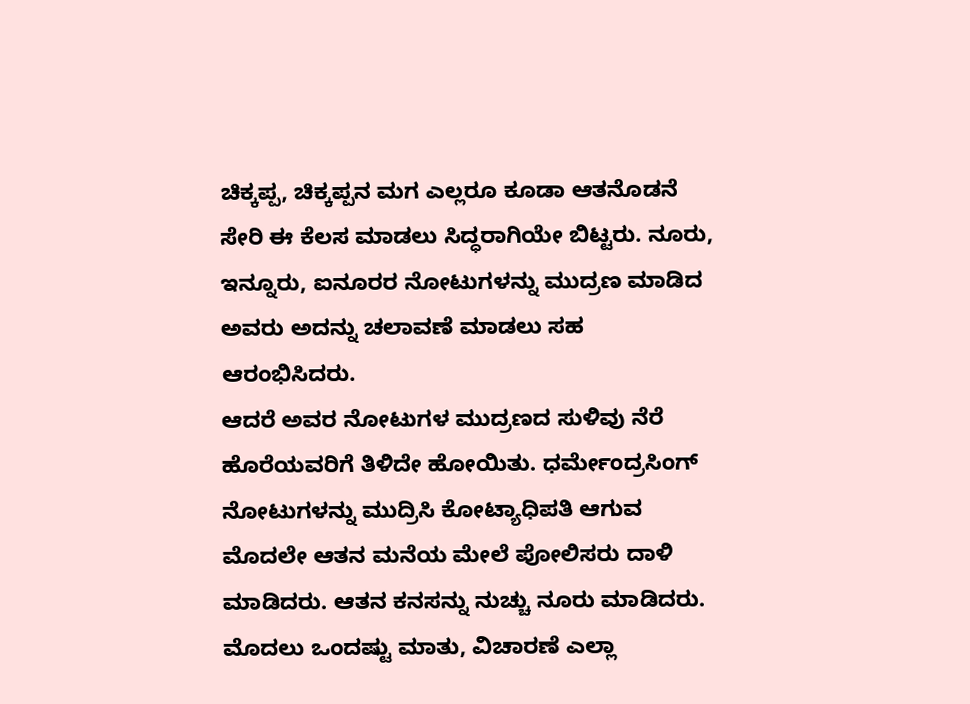ಚಿಕ್ಕಪ್ಪ, ಚಿಕ್ಕಪ್ಪನ ಮಗ ಎಲ್ಲರೂ ಕೂಡಾ ಆತನೊಡನೆ ಸೇರಿ ಈ ಕೆಲಸ ಮಾಡಲು ಸಿದ್ಧರಾಗಿಯೇ ಬಿಟ್ಟರು. ನೂರು, ಇನ್ನೂರು, ಐನೂರರ ನೋಟುಗಳನ್ನು ಮುದ್ರಣ ಮಾಡಿದ ಅವರು ಅದನ್ನು ಚಲಾವಣೆ ಮಾಡಲು ಸಹ ಆರಂಭಿಸಿದರು.
ಆದರೆ ಅವರ ನೋಟುಗಳ ಮುದ್ರಣದ ಸುಳಿವು ನೆರೆ ಹೊರೆಯವರಿಗೆ ತಿಳಿದೇ ಹೋಯಿತು. ಧರ್ಮೇಂದ್ರಸಿಂಗ್ ನೋಟುಗಳನ್ನು ಮುದ್ರಿಸಿ ಕೋಟ್ಯಾಧಿಪತಿ ಆಗುವ ಮೊದಲೇ ಆತನ ಮನೆಯ ಮೇಲೆ ಪೋಲಿಸರು ದಾಳಿ ಮಾಡಿದರು. ಆತನ ಕನಸನ್ನು ನುಚ್ಚು ನೂರು ಮಾಡಿದರು.
ಮೊದಲು ಒಂದಷ್ಟು ಮಾತು, ವಿಚಾರಣೆ ಎಲ್ಲಾ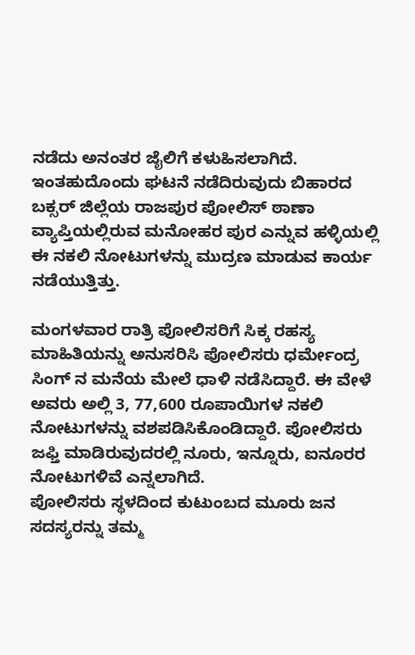ನಡೆದು ಅನಂತರ ಜೈಲಿಗೆ ಕಳುಹಿಸಲಾಗಿದೆ. ಇಂತಹುದೊಂದು ಘಟನೆ ನಡೆದಿರುವುದು ಬಿಹಾರದ ಬಕ್ಸರ್ ಜಿಲ್ಲೆಯ ರಾಜಪುರ ಪೋಲಿಸ್ ಠಾಣಾ ವ್ಯಾಪ್ತಿಯಲ್ಲಿರುವ ಮನೋಹರ ಪುರ ಎನ್ನುವ ಹಳ್ಳಿಯಲ್ಲಿ ಈ ನಕಲಿ ನೋಟುಗಳನ್ನು ಮುದ್ರಣ ಮಾಡುವ ಕಾರ್ಯ ನಡೆಯುತ್ತಿತ್ತು.

ಮಂಗಳವಾರ ರಾತ್ರಿ ಪೋಲಿಸರಿಗೆ ಸಿಕ್ಕ ರಹಸ್ಯ ಮಾಹಿತಿಯನ್ನು ಅನುಸರಿಸಿ ಪೋಲಿಸರು ಧರ್ಮೇಂದ್ರ ಸಿಂಗ್ ನ ಮನೆಯ ಮೇಲೆ ಧಾಳಿ ನಡೆಸಿದ್ದಾರೆ. ಈ ವೇಳೆ ಅವರು ಅಲ್ಲಿ 3, 77,600 ರೂಪಾಯಿಗಳ ನಕಲಿ ನೋಟುಗಳನ್ನು ವಶಪಡಿಸಿಕೊಂಡಿದ್ದಾರೆ. ಪೋಲಿಸರು ಜಫ್ತಿ ಮಾಡಿರುವುದರಲ್ಲಿ ನೂರು, ಇನ್ನೂರು, ಐನೂರರ ನೋಟುಗಳಿವೆ ಎನ್ನಲಾಗಿದೆ.
ಪೋಲಿಸರು ಸ್ಥಳದಿಂದ ಕುಟುಂಬದ ಮೂರು ಜನ ಸದಸ್ಯರನ್ನು ತಮ್ಮ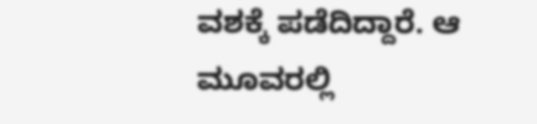ವಶಕ್ಕೆ ಪಡೆದಿದ್ದಾರೆ. ಆ ಮೂವರಲ್ಲಿ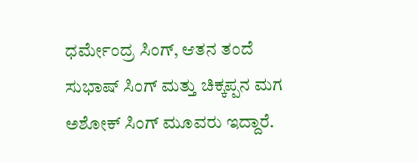ಧರ್ಮೇಂದ್ರ ಸಿಂಗ್, ಆತನ ತಂದೆ ಸುಭಾಷ್ ಸಿಂಗ್ ಮತ್ತು ಚಿಕ್ಕಪ್ಪನ ಮಗ ಅಶೋಕ್ ಸಿಂಗ್ ಮೂವರು ಇದ್ದಾರೆ.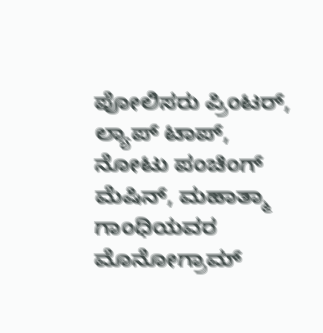ಪೋಲಿಸರು ಪ್ರಿಂಟರ್, ಲ್ಯಾಪ್ ಟಾಪ್, ನೋಟು ಪಂಚಿಂಗ್ ಮೆಷಿನ್, ಮಹಾತ್ಮಾ ಗಾಂಧಿಯವರ ಮೊನೋಗ್ರಾಮ್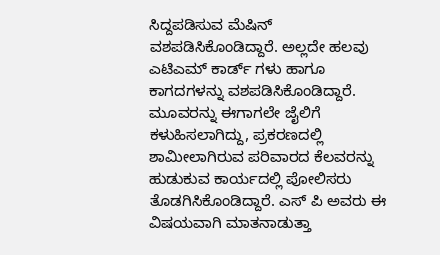ಸಿದ್ದಪಡಿಸುವ ಮೆಷಿನ್ ವಶಪಡಿಸಿಕೊಂಡಿದ್ದಾರೆ. ಅಲ್ಲದೇ ಹಲವು ಎಟಿಎಮ್ ಕಾರ್ಡ್ ಗಳು ಹಾಗೂ ಕಾಗದಗಳನ್ನು ವಶಪಡಿಸಿಕೊಂಡಿದ್ದಾರೆ.
ಮೂವರನ್ನು ಈಗಾಗಲೇ ಜೈಲಿಗೆ ಕಳುಹಿಸಲಾಗಿದ್ದು, ಪ್ರಕರಣದಲ್ಲಿ ಶಾಮೀಲಾಗಿರುವ ಪರಿವಾರದ ಕೆಲವರನ್ನು ಹುಡುಕುವ ಕಾರ್ಯದಲ್ಲಿ ಪೋಲಿಸರು ತೊಡಗಿಸಿಕೊಂಡಿದ್ದಾರೆ. ಎಸ್ ಪಿ ಅವರು ಈ ವಿಷಯವಾಗಿ ಮಾತನಾಡುತ್ತಾ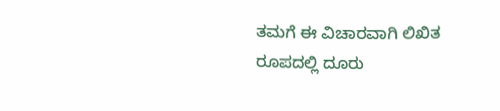ತಮಗೆ ಈ ವಿಚಾರವಾಗಿ ಲಿಖಿತ ರೂಪದಲ್ಲಿ ದೂರು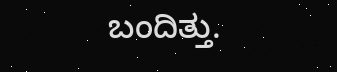ಬಂದಿತ್ತು.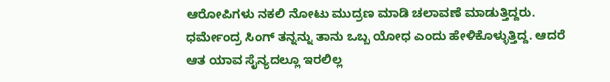ಆರೋಪಿಗಳು ನಕಲಿ ನೋಟು ಮುದ್ರಣ ಮಾಡಿ ಚಲಾವಣೆ ಮಾಡುತ್ತಿದ್ದರು. ಧರ್ಮೇಂದ್ರ ಸಿಂಗ್ ತನ್ನನ್ನು ತಾನು ಒಬ್ಬ ಯೋಧ ಎಂದು ಹೇಳಿಕೊಳ್ಳುತ್ತಿದ್ದ. ಆದರೆ ಆತ ಯಾವ ಸೈನ್ಯದಲ್ಲೂ ಇರಲಿಲ್ಲ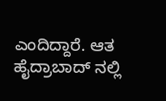ಎಂದಿದ್ದಾರೆ. ಆತ ಹೈದ್ರಾಬಾದ್ ನಲ್ಲಿ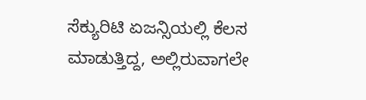ಸೆಕ್ಯುರಿಟಿ ಏಜನ್ಸಿಯಲ್ಲಿ ಕೆಲಸ ಮಾಡುತ್ತಿದ್ದ, ಅಲ್ಲಿರುವಾಗಲೇ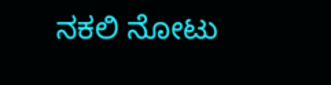ನಕಲಿ ನೋಟು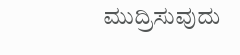ಮುದ್ರಿಸುವುದು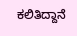ಕಲಿತಿದ್ದಾನೆ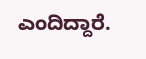ಎಂದಿದ್ದಾರೆ.